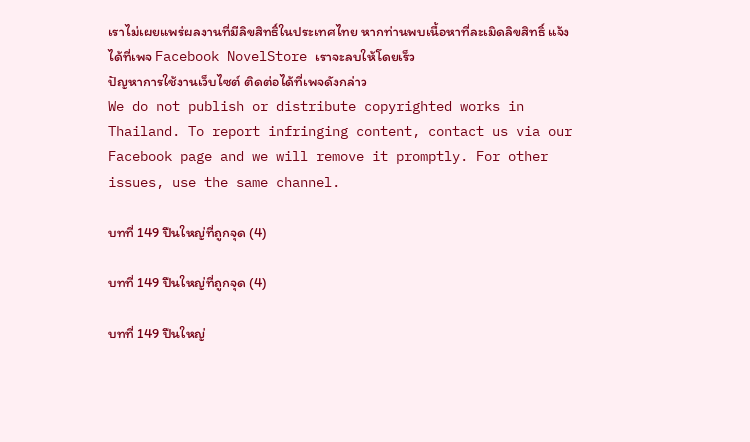เราไม่เผยแพร่ผลงานที่มีลิขสิทธิ์ในประเทศไทย หากท่านพบเนื้อหาที่ละเมิดลิขสิทธิ์ แจ้งได้ที่เพจ Facebook NovelStore เราจะลบให้โดยเร็ว
ปัญหาการใช้งานเว็บไซต์ ติดต่อได้ที่เพจดังกล่าว
We do not publish or distribute copyrighted works in Thailand. To report infringing content, contact us via our Facebook page and we will remove it promptly. For other issues, use the same channel.

บทที่ 149 ปืนใหญ่ที่ถูกจุด (4)

บทที่ 149 ปืนใหญ่ที่ถูกจุด (4)

บทที่ 149 ปืนใหญ่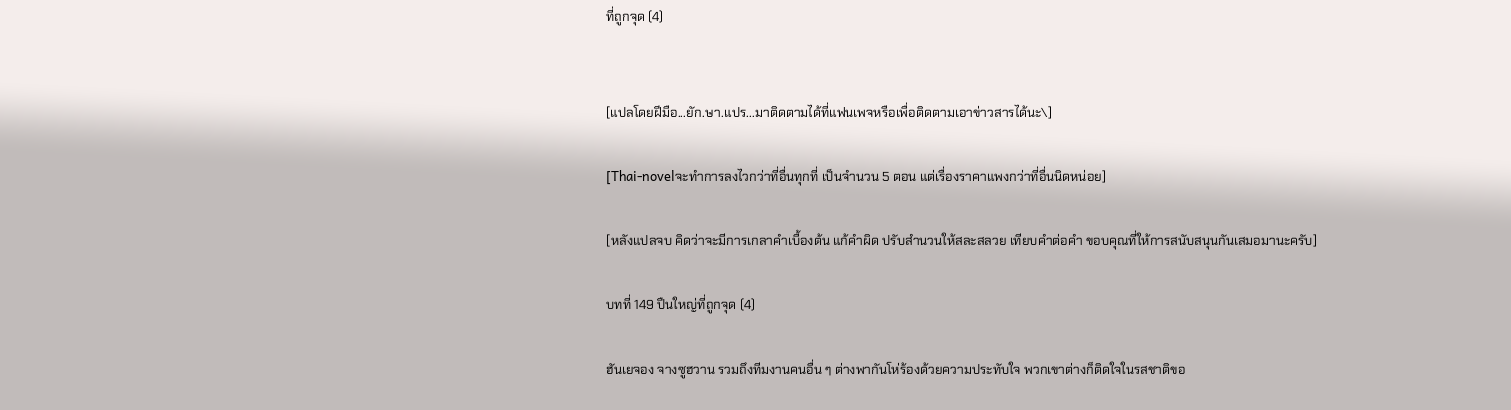ที่ถูกจุด (4)


[แปลโดยฝีมือ...ยัก.ษา.แปร...มาติดตามได้ที่แฟนเพจหรือเพื่อติดตามเอาข่าวสารได้นะ\]

[Thai-novelจะทำการลงไวกว่าที่อื่นทุกที่ เป็นจำนวน 5 ตอน แต่เรื่องราคาแพงกว่าที่อื่นนิดหน่อย]

[หลังแปลจบ คิดว่าจะมีการเกลาคำเบื้องต้น แก้คำผิด ปรับสำนวนให้สละสลวย เทียบคำต่อคำ ขอบคุณที่ให้การสนับสนุนกันเสมอมานะครับ]

บทที่ 149 ปืนใหญ่ที่ถูกจุด (4)

ฮันเยจอง จางซูฮวาน รวมถึงทีมงานคนอื่น ๆ ต่างพากันโห่ร้องด้วยความประทับใจ พวกเขาต่างก็ติดใจในรสชาติขอ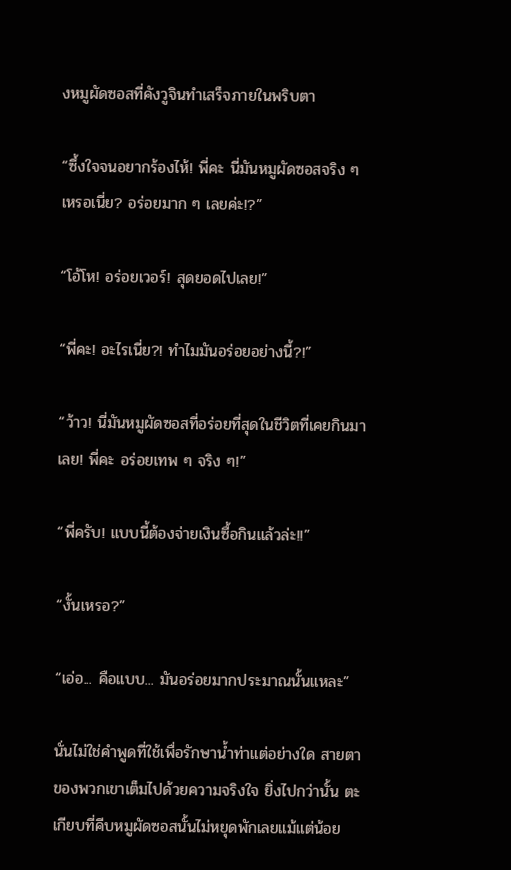งหมูผัดซอสที่คังวูจินทำเสร็จภายในพริบตา

“ซึ้งใจจนอยากร้องไห้! พี่คะ นี่มันหมูผัดซอสจริง ๆ เหรอเนี่ย? อร่อยมาก ๆ เลยค่ะ!?”

“โอ้โห! อร่อยเวอร์! สุดยอดไปเลย!”

“พี่คะ! อะไรเนี่ย?! ทำไมมันอร่อยอย่างนี้?!”

“ว้าว! นี่มันหมูผัดซอสที่อร่อยที่สุดในชีวิตที่เคยกินมาเลย! พี่คะ อร่อยเทพ ๆ จริง ๆ!”

“พี่ครับ! แบบนี้ต้องจ่ายเงินซื้อกินแล้วล่ะ!!”

“งั้นเหรอ?”

“เอ่อ... คือแบบ... มันอร่อยมากประมาณนั้นแหละ”

นั่นไม่ใช่คำพูดที่ใช้เพื่อรักษาน้ำท่าแต่อย่างใด สายตาของพวกเขาเต็มไปด้วยความจริงใจ ยิ่งไปกว่านั้น ตะเกียบที่คีบหมูผัดซอสนั้นไม่หยุดพักเลยแม้แต่น้อย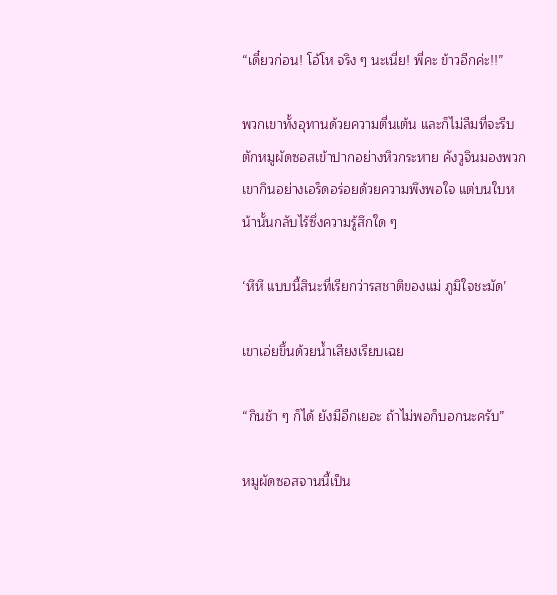“เดี๋ยวก่อน! โอ้โห จริง ๆ นะเนี่ย! พี่คะ ข้าวอีกค่ะ!!”

พวกเขาทั้งอุทานด้วยความตื่นเต้น และก็ไม่ลืมที่จะรีบตักหมูผัดซอสเข้าปากอย่างหิวกระหาย คังวูจินมองพวกเขากินอย่างเอร็ดอร่อยด้วยความพึงพอใจ แต่บนใบหน้านั้นกลับไร้ซึ่งความรู้สึกใด ๆ

‘หึหึ แบบนี้สินะที่เรียกว่ารสชาติของแม่ ภูมิใจชะมัด’

เขาเอ่ยขึ้นด้วยน้ำเสียงเรียบเฉย

“กินช้า ๆ ก็ได้ ยังมีอีกเยอะ ถ้าไม่พอก็บอกนะครับ”

หมูผัดซอสจานนี้เป็น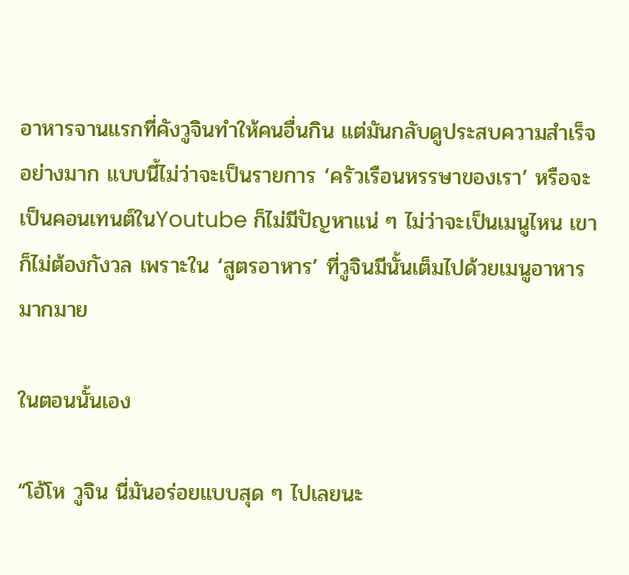อาหารจานแรกที่คังวูจินทำให้คนอื่นกิน แต่มันกลับดูประสบความสำเร็จอย่างมาก แบบนี้ไม่ว่าจะเป็นรายการ ‘ครัวเรือนหรรษาของเรา’ หรือจะเป็นคอนเทนต์ในYoutube ก็ไม่มีปัญหาแน่ ๆ ไม่ว่าจะเป็นเมนูไหน เขาก็ไม่ต้องกังวล เพราะใน ‘สูตรอาหาร’ ที่วูจินมีนั้นเต็มไปด้วยเมนูอาหารมากมาย

ในตอนนั้นเอง

“โอ้โห วูจิน นี่มันอร่อยแบบสุด ๆ ไปเลยนะ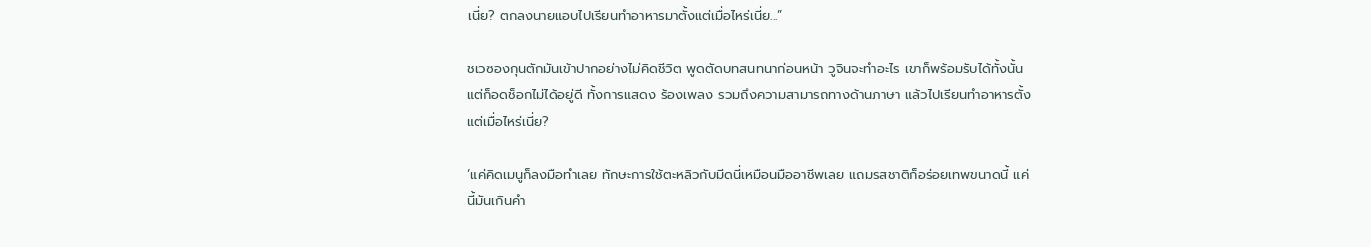เนี่ย? ตกลงนายแอบไปเรียนทำอาหารมาตั้งแต่เมื่อไหร่เนี่ย...”

ชเวซองกุนตักมันเข้าปากอย่างไม่คิดชีวิต พูดตัดบทสนทนาก่อนหน้า วูจินจะทำอะไร เขาก็พร้อมรับได้ทั้งนั้น แต่ก็อดช็อกไม่ได้อยู่ดี ทั้งการแสดง ร้องเพลง รวมถึงความสามารถทางด้านภาษา แล้วไปเรียนทำอาหารตั้งแต่เมื่อไหร่เนี่ย?

‘แค่คิดเมนูก็ลงมือทำเลย ทักษะการใช้ตะหลิวกับมีดนี่เหมือนมืออาชีพเลย แถมรสชาติก็อร่อยเทพขนาดนี้ แค่นี้มันเกินคำ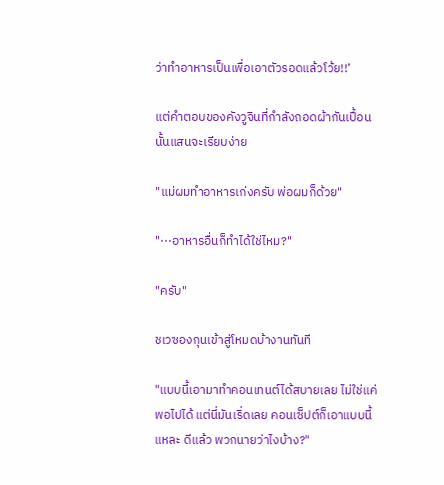ว่าทำอาหารเป็นเพื่อเอาตัวรอดแล้วโว้ย!!’

แต่คำตอบของคังวูจินที่กำลังถอดผ้ากันเปื้อนนั้นแสนจะเรียบง่าย

"แม่ผมทำอาหารเก่งครับ พ่อผมก็ด้วย"

"···อาหารอื่นก็ทำได้ใช่ไหม?"

"ครับ"

ชเวซองกุนเข้าสู่โหมดบ้างานทันที

"แบบนี้เอามาทำคอนเทนต์ได้สบายเลย ไม่ใช่แค่พอไปได้ แต่นี่มันเริ่ดเลย คอนเซ็ปต์ก็เอาแบบนี้แหละ ดีแล้ว พวกนายว่าไงบ้าง?"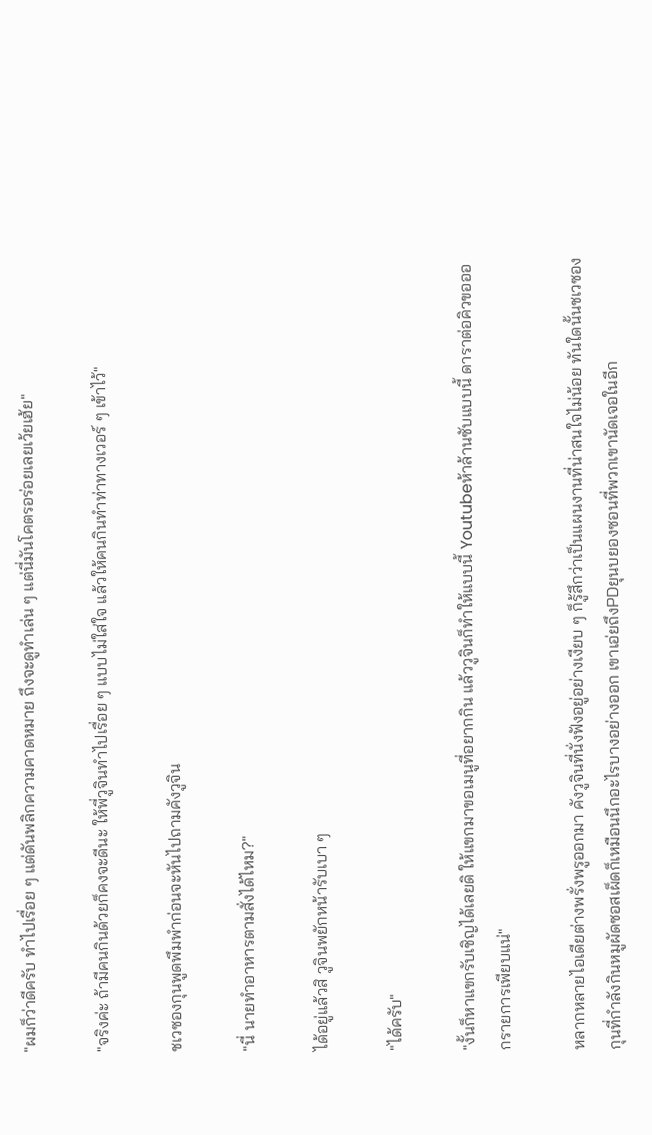"ผมก็ว่าดีครับ ทำไปเรื่อย ๆ แต่ดันพลิกความคาดหมาย ถึงจะดูทำเล่น ๆ แต่นี่มันโคตรอร่อยเลยเว้ยเฮ้ย"

"จริงค่ะ ถ้ามีคนกินด้วยก็คงจะดีนะ ให้พี่วูจินทำไปเรื่อย ๆ แบบไม่ใส่ใจ แล้วให้คนกินทำท่าทางเวอร์ ๆ เข้าไว้"

ชเวซองกุนพูดพึมพำก่อนจะหันไปถามคังวูจิน

"นี่ นายทำอาหารตามสั่งได้ไหม?"

ได้อยู่แล้วสิ วูจินพยักหน้ารับเบา ๆ

"ได้ครับ"

"งั้นก็หาแขกรับเชิญได้เลยดิ ให้แขกมาขอเมนูที่อยากกิน แล้ววูจินก็ทำให้แบบนี้ Youtubeห้าล้านซับแบบนี้ ดาราต่อคิวขอออกรายการเพียบแน่"

หลากหลายไอเดียต่างพรั่งพรูออกมา คังวูจินที่นั่งฟังอยู่อย่างเงียบ ๆ ก็รู้สึกว่าเป็นแผนงานที่น่าสนใจไม่น้อย ทันใดนั้นชเวซองกุนที่กำลังกินหมูผัดซอสเผ็ดก็เหมือนนึกอะไรบางอย่างออก เขาเอ่ยถึงPDยุนบยองซอนที่พวกเขานัดเจอในอีก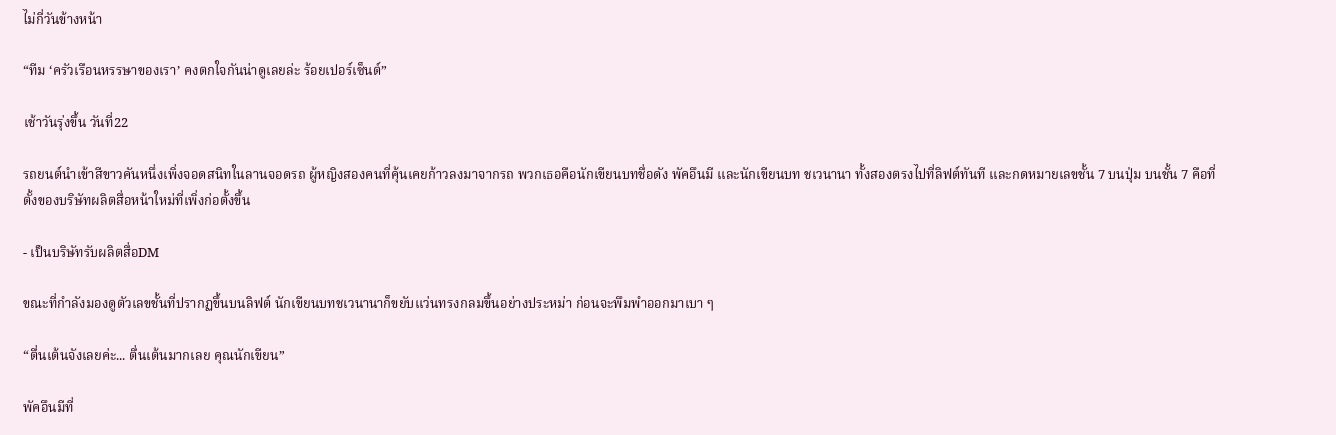ไม่กี่วันข้างหน้า

“ทีม ‘ครัวเรือนหรรษาของเรา’ คงตกใจกันน่าดูเลยล่ะ ร้อยเปอร์เซ็นต์”

เช้าวันรุ่งขึ้น วันที่22

รถยนต์นำเข้าสีขาวคันหนึ่งเพิ่งจอดสนิทในลานจอดรถ ผู้หญิงสองคนที่คุ้นเคยก้าวลงมาจากรถ พวกเธอคือนักเขียนบทชื่อดัง พัคอึนมี และนักเขียนบท ชเวนานา ทั้งสองตรงไปที่ลิฟต์ทันที และกดหมายเลขชั้น 7 บนปุ่ม บนชั้น 7 คือที่ตั้งของบริษัทผลิตสื่อหน้าใหม่ที่เพิ่งก่อตั้งขึ้น

- เป็นบริษัทรับผลิตสื่อDM

ขณะที่กำลังมองดูตัวเลขชั้นที่ปรากฏขึ้นบนลิฟต์ นักเขียนบทชเวนานาก็ขยับแว่นทรงกลมขึ้นอย่างประหม่า ก่อนจะพึมพำออกมาเบา ๆ

“ตื่นเต้นจังเลยค่ะ... ตื่นเต้นมากเลย คุณนักเขียน”

พัคอึนมีที่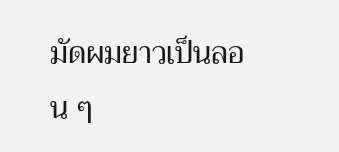มัดผมยาวเป็นลอน ๆ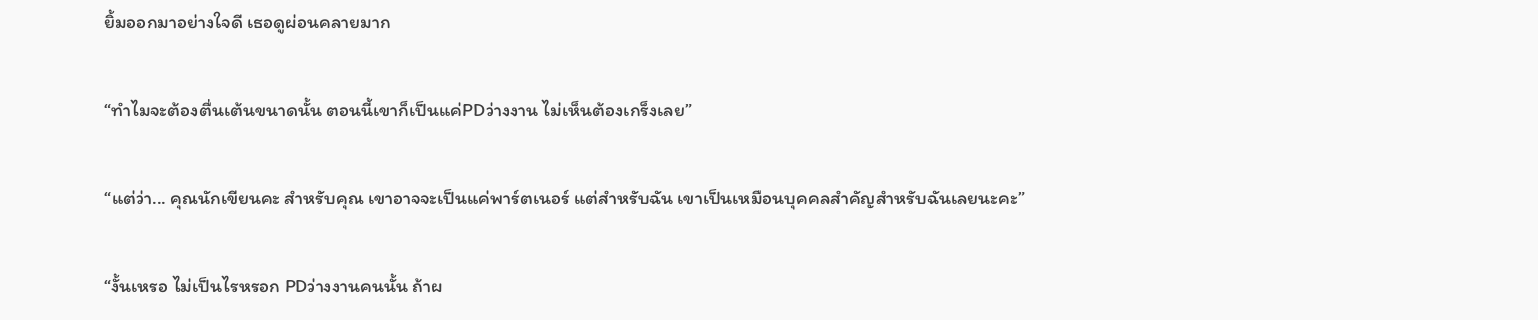ยิ้มออกมาอย่างใจดี เธอดูผ่อนคลายมาก

“ทำไมจะต้องตื่นเต้นขนาดนั้น ตอนนี้เขาก็เป็นแค่PDว่างงาน ไม่เห็นต้องเกร็งเลย”

“แต่ว่า... คุณนักเขียนคะ สำหรับคุณ เขาอาจจะเป็นแค่พาร์ตเนอร์ แต่สำหรับฉัน เขาเป็นเหมือนบุคคลสำคัญสำหรับฉันเลยนะคะ”

“งั้นเหรอ ไม่เป็นไรหรอก PDว่างงานคนนั้น ถ้าผ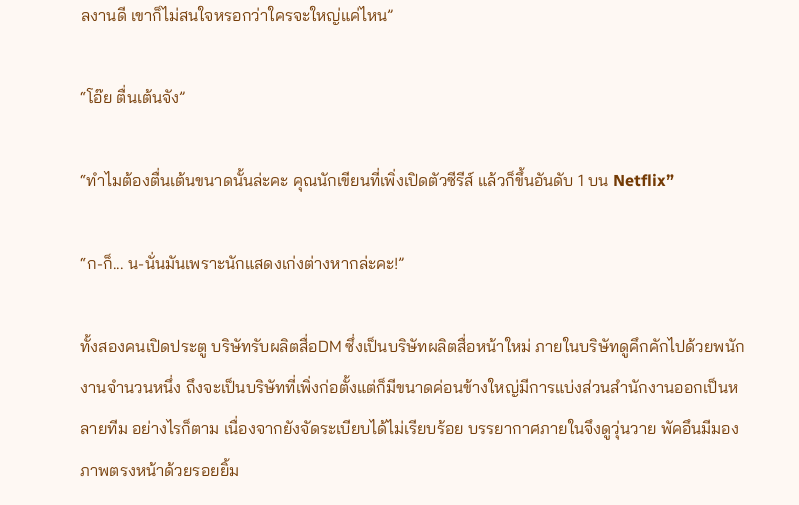ลงานดี เขาก็ไม่สนใจหรอกว่าใครจะใหญ่แค่ไหน”

“โอ๊ย ตื่นเต้นจัง”

“ทำไมต้องตื่นเต้นขนาดนั้นล่ะคะ คุณนักเขียนที่เพิ่งเปิดตัวซีรีส์ แล้วก็ขึ้นอันดับ 1 บน Netflix”

“ก-ก็... น-นั่นมันเพราะนักแสดงเก่งต่างหากล่ะคะ!”

ทั้งสองคนเปิดประตู บริษัทรับผลิตสื่อDM ซึ่งเป็นบริษัทผลิตสื่อหน้าใหม่ ภายในบริษัทดูคึกคักไปด้วยพนักงานจำนวนหนึ่ง ถึงจะเป็นบริษัทที่เพิ่งก่อตั้งแต่ก็มีขนาดค่อนข้างใหญ่มีการแบ่งส่วนสำนักงานออกเป็นหลายทีม อย่างไรก็ตาม เนื่องจากยังจัดระเบียบได้ไม่เรียบร้อย บรรยากาศภายในจึงดูวุ่นวาย พัคอึนมีมองภาพตรงหน้าด้วยรอยยิ้ม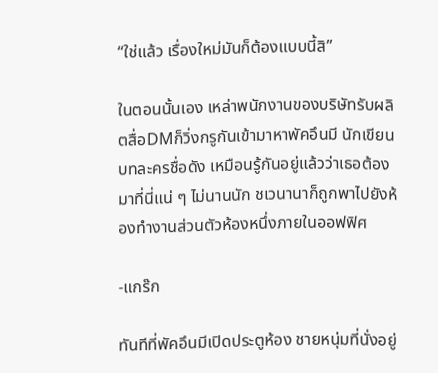“ใช่แล้ว เรื่องใหม่มันก็ต้องแบบนี้สิ”

ในตอนนั้นเอง เหล่าพนักงานของบริษัทรับผลิตสื่อDMก็วิ่งกรูกันเข้ามาหาพัคอึนมี นักเขียนบทละครชื่อดัง เหมือนรู้กันอยู่แล้วว่าเธอต้องมาที่นี่แน่ ๆ ไม่นานนัก ชเวนานาก็ถูกพาไปยังห้องทำงานส่วนตัวห้องหนึ่งภายในออฟฟิศ

-แกร๊ก

ทันทีที่พัคอึนมีเปิดประตูห้อง ชายหนุ่มที่นั่งอยู่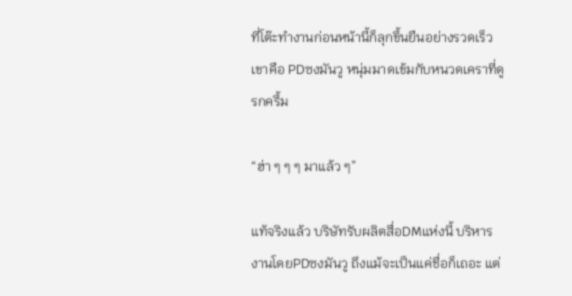ที่โต๊ะทำงานก่อนหน้านี้ก็ลุกขึ้นยืนอย่างรวดเร็ว เขาคือ PDซงมันวู หนุ่มมาดเข้มกับหนวดเคราที่ดูรกครึ้ม

“ฮ่า ๆ ๆ ๆ มาแล้ว ๆ”

แท้จริงแล้ว บริษัทรับผลิตสื่อDMแห่งนี้ บริหารงานโดยPDซงมันวู ถึงแม้จะเป็นแค่ชื่อก็เถอะ แต่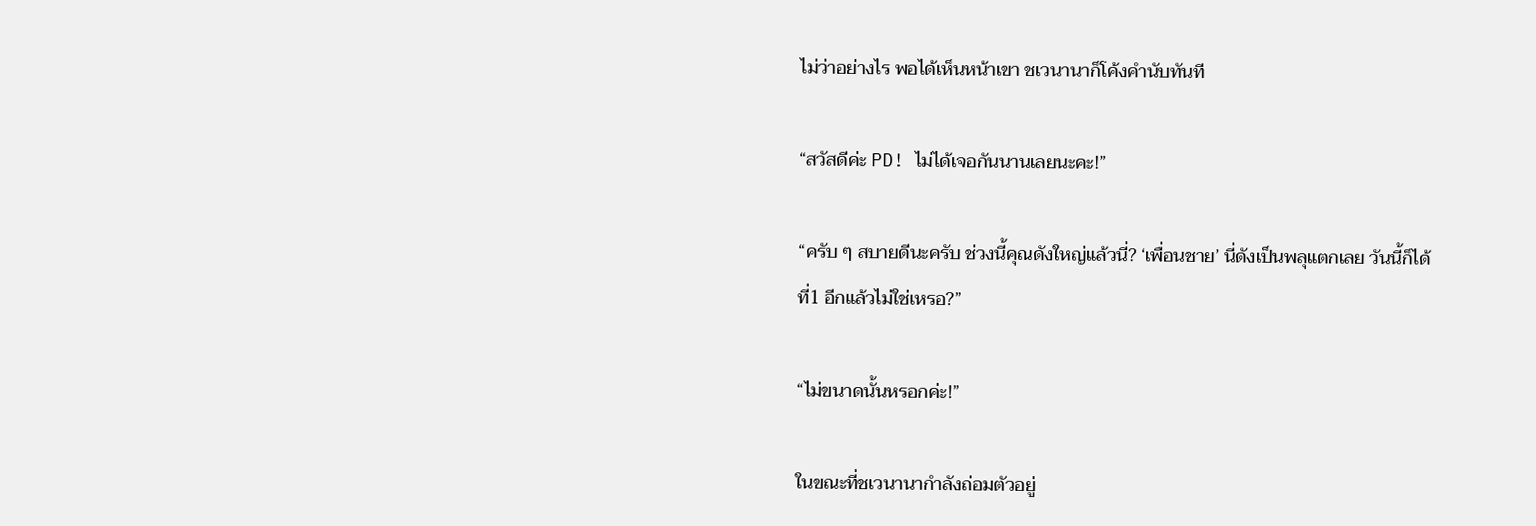ไม่ว่าอย่างไร พอได้เห็นหน้าเขา ชเวนานาก็โค้งคำนับทันที

“สวัสดีค่ะ PD! ไม่ได้เจอกันนานเลยนะคะ!”

“ครับ ๆ สบายดีนะครับ ช่วงนี้คุณดังใหญ่แล้วนี่? ‘เพื่อนชาย’ นี่ดังเป็นพลุแตกเลย วันนี้ก็ได้ ที่1 อีกแล้วไม่ใช่เหรอ?”

“ไม่ขนาดนั้นหรอกค่ะ!”

ในขณะที่ชเวนานากำลังถ่อมตัวอยู่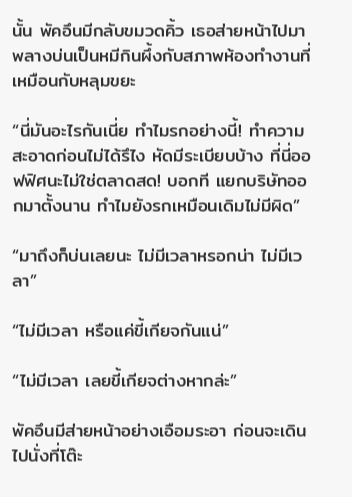นั้น พัคอึนมีกลับขมวดคิ้ว เธอส่ายหน้าไปมาพลางบ่นเป็นหมีกินผึ้งกับสภาพห้องทำงานที่เหมือนกับหลุมขยะ

“นี่มันอะไรกันเนี่ย ทำไมรกอย่างนี้! ทำความสะอาดก่อนไม่ได้รึไง หัดมีระเบียบบ้าง ที่นี่ออฟฟิศนะไม่ใช่ตลาดสด! บอกที แยกบริษัทออกมาตั้งนาน ทำไมยังรกเหมือนเดิมไม่มีผิด”

“มาถึงก็บ่นเลยนะ ไม่มีเวลาหรอกน่า ไม่มีเวลา”

“ไม่มีเวลา หรือแค่ขี้เกียจกันแน่”

“ไม่มีเวลา เลยขี้เกียจต่างหากล่ะ”

พัคอึนมีส่ายหน้าอย่างเอือมระอา ก่อนจะเดินไปนั่งที่โต๊ะ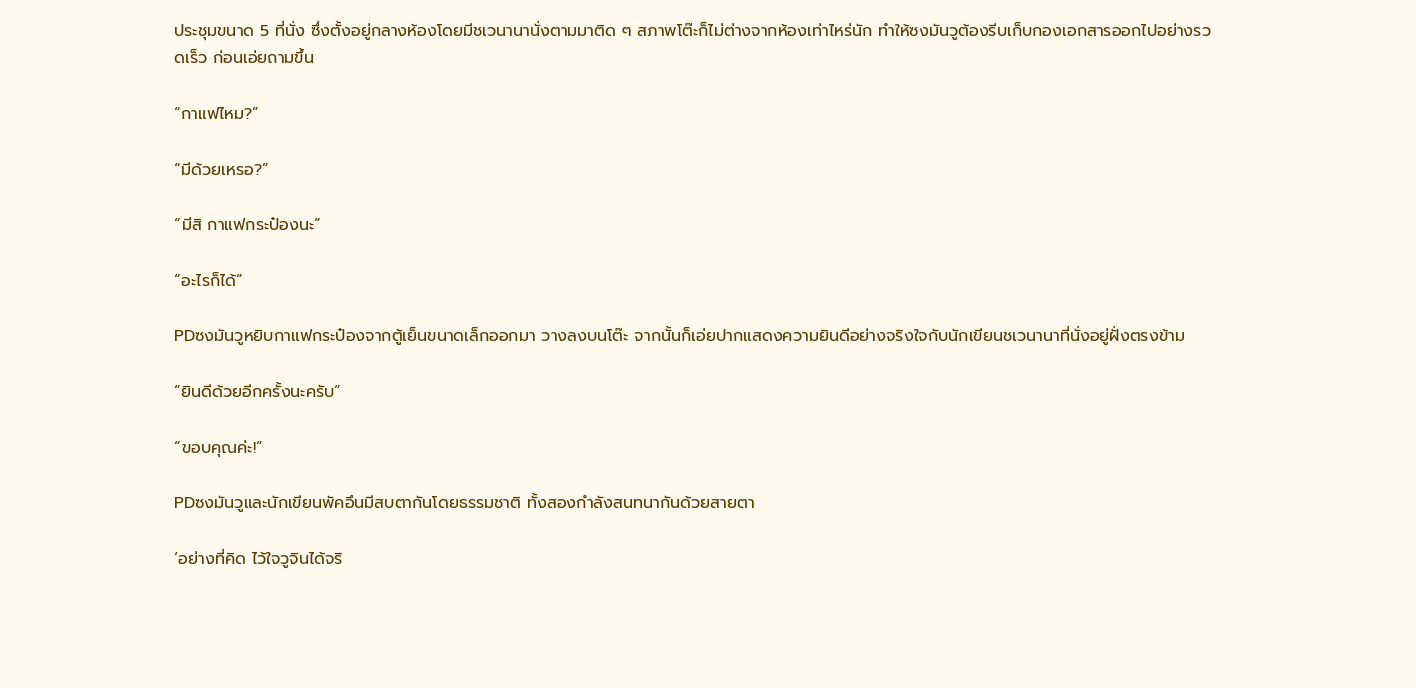ประชุมขนาด 5 ที่นั่ง ซึ่งตั้งอยู่กลางห้องโดยมีชเวนานานั่งตามมาติด ๆ สภาพโต๊ะก็ไม่ต่างจากห้องเท่าไหร่นัก ทำให้ซงมันวูต้องรีบเก็บกองเอกสารออกไปอย่างรวดเร็ว ก่อนเอ่ยถามขึ้น

“กาแฟไหม?”

“มีด้วยเหรอ?”

“มีสิ กาแฟกระป๋องนะ”

“อะไรก็ได้”

PDซงมันวูหยิบกาแฟกระป๋องจากตู้เย็นขนาดเล็กออกมา วางลงบนโต๊ะ จากนั้นก็เอ่ยปากแสดงความยินดีอย่างจริงใจกับนักเขียนชเวนานาที่นั่งอยู่ฝั่งตรงข้าม

“ยินดีด้วยอีกครั้งนะครับ”

“ขอบคุณค่ะ!”

PDซงมันวูและนักเขียนพัคอึนมีสบตากันโดยธรรมชาติ ทั้งสองกำลังสนทนากันด้วยสายตา

‘อย่างที่คิด ไว้ใจวูจินได้จริ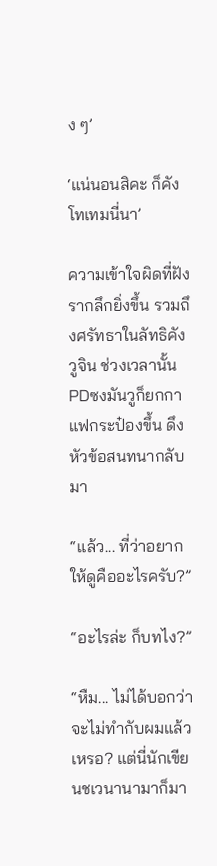ง ๆ’

‘แน่นอนสิคะ ก็คังโทเทมนี่นา’

ความเข้าใจผิดที่ฝังรากลึกยิ่งขึ้น รวมถึงศรัทธาในลัทธิคังวูจิน ช่วงเวลานั้นPDซงมันวูก็ยกกาแฟกระป๋องขึ้น ดึงหัวข้อสนทนากลับมา

“แล้ว... ที่ว่าอยากให้ดูคืออะไรครับ?”

“อะไรล่ะ ก็บทไง?”

“หืม... ไม่ได้บอกว่าจะไม่ทำกับผมแล้วเหรอ? แต่นี่นักเขียนชเวนานามาก็มา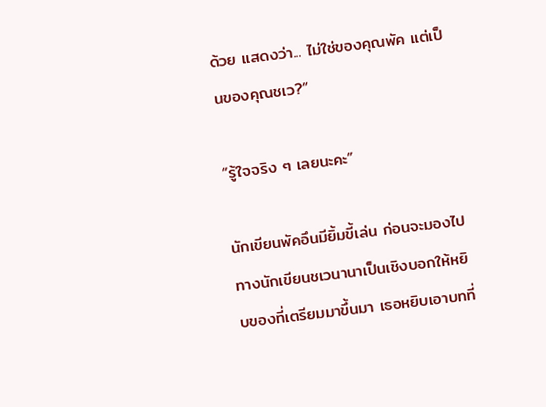ด้วย แสดงว่า... ไม่ใช่ของคุณพัค แต่เป็นของคุณชเว?”

“รู้ใจจริง ๆ เลยนะคะ”

นักเขียนพัคอึนมียิ้มขี้เล่น ก่อนจะมองไปทางนักเขียนชเวนานาเป็นเชิงบอกให้หยิบของที่เตรียมมาขึ้นมา เธอหยิบเอาบทที่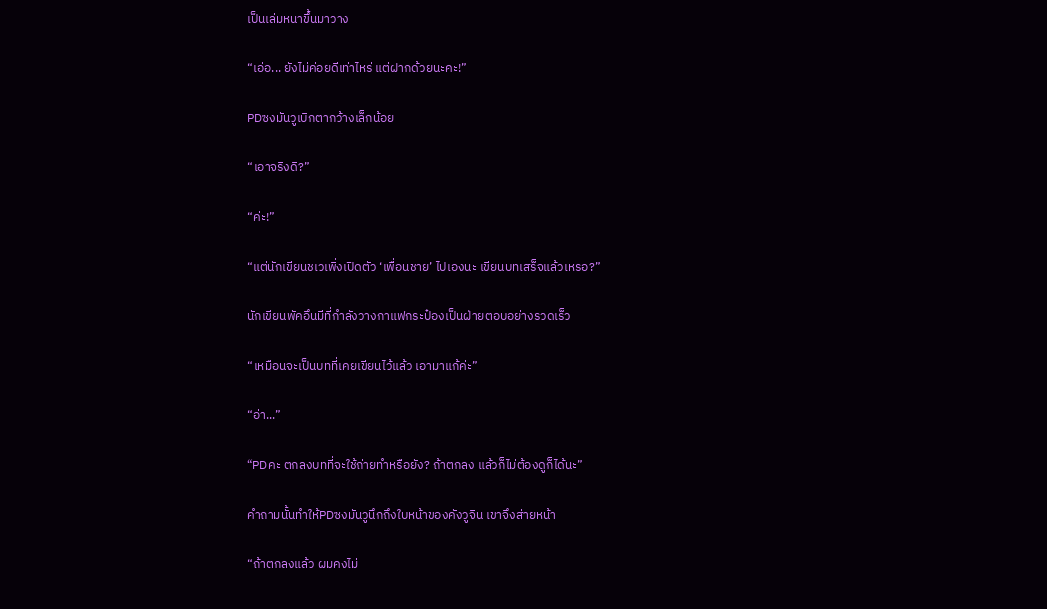เป็นเล่มหนาขึ้นมาวาง

“เอ่อ... ยังไม่ค่อยดีเท่าไหร่ แต่ฝากด้วยนะคะ!”

PDซงมันวูเบิกตากว้างเล็กน้อย

“เอาจริงดิ?”

“ค่ะ!”

“แต่นักเขียนชเวเพิ่งเปิดตัว ‘เพื่อนชาย’ ไปเองนะ เขียนบทเสร็จแล้วเหรอ?”

นักเขียนพัคอึนมีที่กำลังวางกาแฟกระป๋องเป็นฝ่ายตอบอย่างรวดเร็ว

“เหมือนจะเป็นบทที่เคยเขียนไว้แล้ว เอามาแก้ค่ะ”

“อ่า...”

“PDคะ ตกลงบทที่จะใช้ถ่ายทำหรือยัง? ถ้าตกลง แล้วก็ไม่ต้องดูก็ได้นะ”

คำถามนั้นทำให้PDซงมันวูนึกถึงใบหน้าของคังวูจิน เขาจึงส่ายหน้า

“ถ้าตกลงแล้ว ผมคงไม่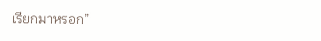เรียกมาหรอก”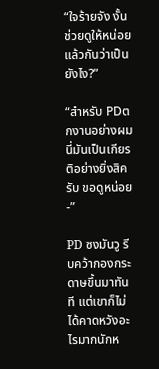“ใจร้ายจัง งั้นช่วยดูให้หน่อยแล้วกันว่าเป็นยังไง?”

“สำหรับ PDตกงานอย่างผม นี่มันเป็นเกียรติอย่างยิ่งสิครับ ขอดูหน่อย-”

PD ซงมันวู รีบคว้ากองกระดาษขึ้นมาทันที แต่เขาก็ไม่ได้คาดหวังอะไรมากนักห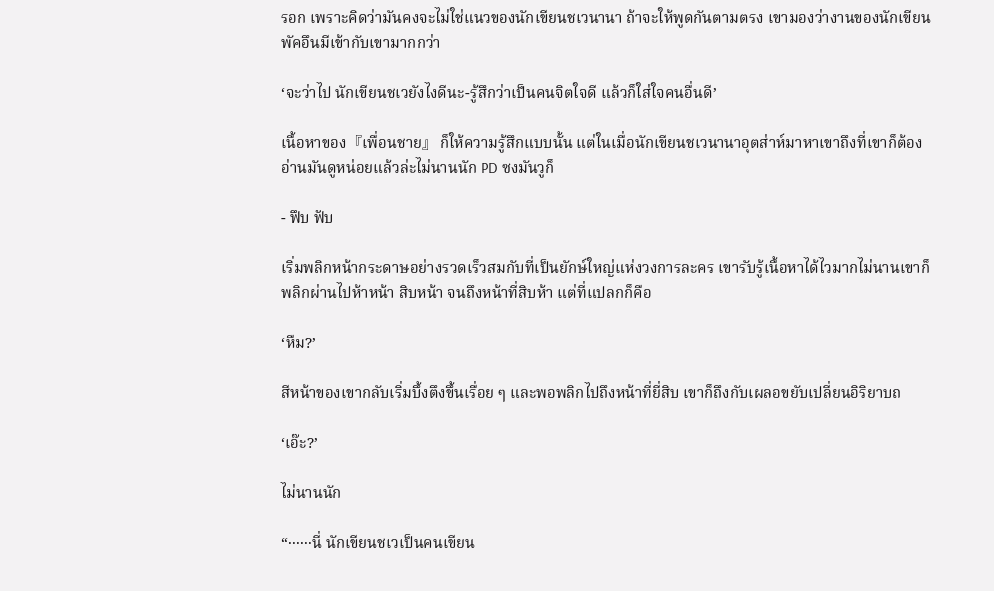รอก เพราะคิดว่ามันคงจะไม่ใช่แนวของนักเขียนชเวนานา ถ้าจะให้พูดกันตามตรง เขามองว่างานของนักเขียนพัคอึนมีเข้ากับเขามากกว่า

‘จะว่าไป นักเขียนชเวยังไงดีนะ-รู้สึกว่าเป็นคนจิตใจดี แล้วก็ใส่ใจคนอื่นดี’

เนื้อหาของ『เพื่อนชาย』 ก็ให้ความรู้สึกแบบนั้น แต่ในเมื่อนักเขียนชเวนานาอุตส่าห์มาหาเขาถึงที่เขาก็ต้อง อ่านมันดูหน่อยแล้วล่ะไม่นานนัก PD ซงมันวูก็

- ฟึบ ฟับ

เริ่มพลิกหน้ากระดาษอย่างรวดเร็วสมกับที่เป็นยักษ์ใหญ่แห่งวงการละคร เขารับรู้เนื้อหาได้ไวมากไม่นานเขาก็พลิกผ่านไปห้าหน้า สิบหน้า จนถึงหน้าที่สิบห้า แต่ที่แปลกก็คือ

‘หืม?’

สีหน้าของเขากลับเริ่มบึ้งตึงขึ้นเรื่อย ๆ และพอพลิกไปถึงหน้าที่ยี่สิบ เขาก็ถึงกับเผลอขยับเปลี่ยนอิริยาบถ

‘เอ๊ะ?’

ไม่นานนัก

“······นี่ นักเขียนชเวเป็นคนเขียน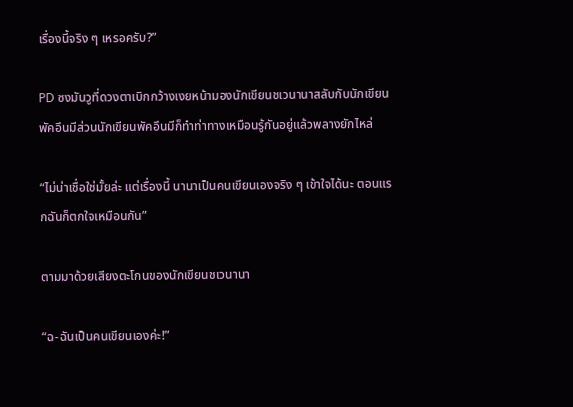เรื่องนี้จริง ๆ เหรอครับ?”

PD ซงมันวูที่ดวงตาเบิกกว้างเงยหน้ามองนักเขียนชเวนานาสลับกับนักเขียนพัคอึนมีส่วนนักเขียนพัคอึนมีก็ทำท่าทางเหมือนรู้กันอยู่แล้วพลางยักไหล่

“ไม่น่าเชื่อใช่มั้ยล่ะ แต่เรื่องนี้ นานาเป็นคนเขียนเองจริง ๆ เข้าใจได้นะ ตอนแรกฉันก็ตกใจเหมือนกัน”

ตามมาด้วยเสียงตะโกนของนักเขียนชเวนานา

“ฉ-ฉันเป็นคนเขียนเองค่ะ!”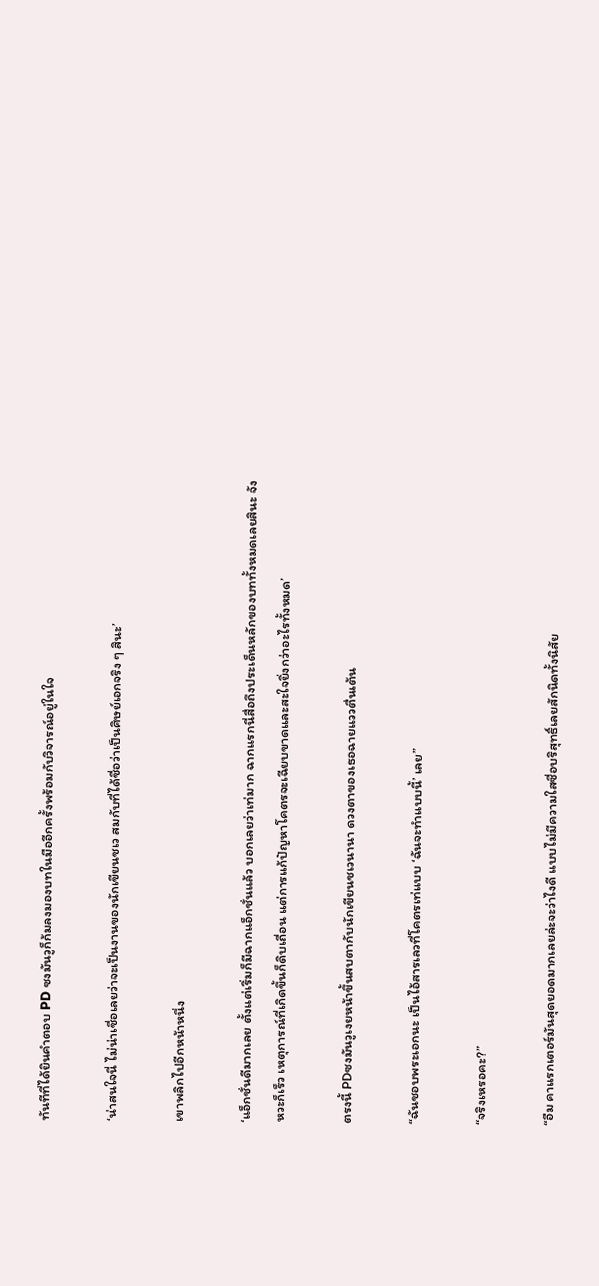ทันทีที่ได้ยินคำตอบ PD ซงมันวูก็ก้มลงมองบทในมืออีกครั้งพร้อมกับวิจารณ์อยู่ในใจ

‘น่าสนใจนี่ ไม่น่าเชื่อเลยว่าจะเป็นงานของนักเขียนชเว สมกับที่ได้ชื่อว่าเป็นศิษย์เอกจริง ๆ สินะ’

เขาพลิกไปอีกหน้าหนึ่ง

‘แอ็กชั่นดีมากเลย ตั้งแต่เริ่มก็มีฉากแอ็กชั่นแล้ว บอกเลยว่าเท่มาก ฉากแรกนี่สื่อถึงประเด็นหลักของบททั้งหมดเลยสินะ จังหวะก็เร็ว เหตุการณ์ที่เกิดขึ้นก็ดิบเถื่อน แต่การแก้ปัญหาโคตรจะเฉียบขาดและสะใจยิ่งกว่าอะไรทั้งหมด’

ตรงนี้ PDซงมันวูเงยหน้าขึ้นสบตากับนักเขียนชเวนานา ดวงตาของเธอฉายแววตื่นเต้น

“ฉันชอบพระเอกนะ เป็นไอ้สารเลวที่โคตรเท่แบบ ‘ฉันจะทำแบบนี้’ เลย”

“จริงเหรอคะ?”

“อืม คาแรกเตอร์มันสุดยอดมากเลยล่ะจะว่าไงดี แบบไม่มีความใสซื่อบริสุทธิ์เลยสักนิดทั้งนิสัย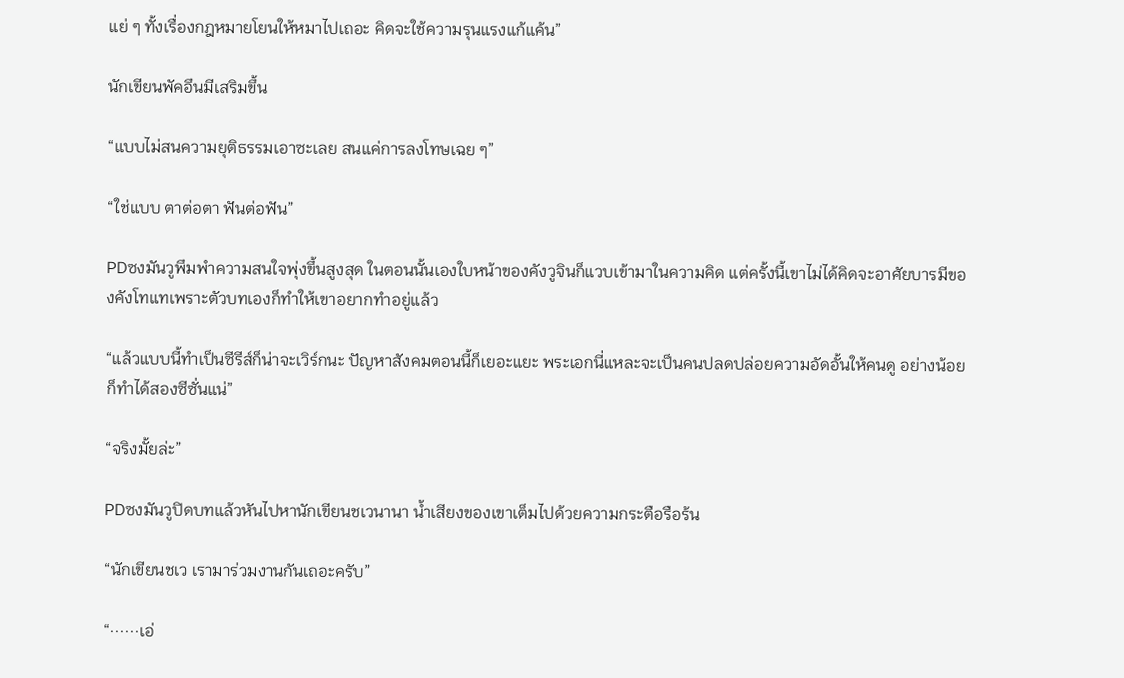แย่ ๆ ทั้งเรื่องกฎหมายโยนให้หมาไปเถอะ คิดจะใช้ความรุนแรงแก้แค้น”

นักเขียนพัคอึนมีเสริมขึ้น

“แบบไม่สนความยุติธรรมเอาซะเลย สนแค่การลงโทษเฉย ๆ”

“ใช่แบบ ตาต่อตา ฟันต่อฟัน”

PDซงมันวูพึมพำความสนใจพุ่งขึ้นสูงสุด ในตอนนั้นเองใบหน้าของคังวูจินก็แวบเข้ามาในความคิด แต่ครั้งนี้เขาไม่ได้คิดจะอาศัยบารมีของคังโทแทเพราะตัวบทเองก็ทำให้เขาอยากทำอยู่แล้ว

“แล้วแบบนี้ทำเป็นซีรีส์ก็น่าจะเวิร์กนะ ปัญหาสังคมตอนนี้ก็เยอะแยะ พระเอกนี่แหละจะเป็นคนปลดปล่อยความอัดอั้นให้คนดู อย่างน้อยก็ทำได้สองซีซั่นแน่”

“จริงมั้ยล่ะ”

PDซงมันวูปิดบทแล้วหันไปหานักเขียนชเวนานา น้ำเสียงของเขาเต็มไปด้วยความกระตือรือร้น

“นักเขียนชเว เรามาร่วมงานกันเถอะครับ”

“······เอ่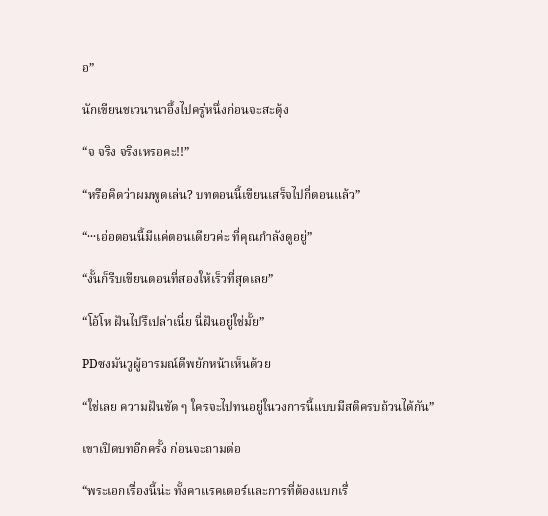อ”

นักเขียนชเวนานาอึ้งไปครู่หนึ่งก่อนจะสะดุ้ง

“จ จริง จริงเหรอคะ!!”

“หรือคิดว่าผมพูดเล่น? บทตอนนี้เขียนเสร็จไปกี่ตอนแล้ว”

“···เอ่อตอนนี้มีแค่ตอนเดียวค่ะ ที่คุณกำลังดูอยู่”

“งั้นก็รีบเขียนตอนที่สองให้เร็วที่สุดเลย”

“โอ้โห ฝันไปรึเปล่าเนี่ย นี่ฝันอยู่ใช่มั้ย”

PDซงมันวูผู้อารมณ์ดีพยักหน้าเห็นด้วย

“ใช่เลย ความฝันชัด ๆ ใครจะไปทนอยู่ในวงการนี้แบบมีสติครบถ้วนได้กัน”

เขาเปิดบทอีกครั้ง ก่อนจะถามต่อ

“พระเอกเรื่องนี้น่ะ ทั้งคาแรคเตอร์และการที่ต้องแบกเรื่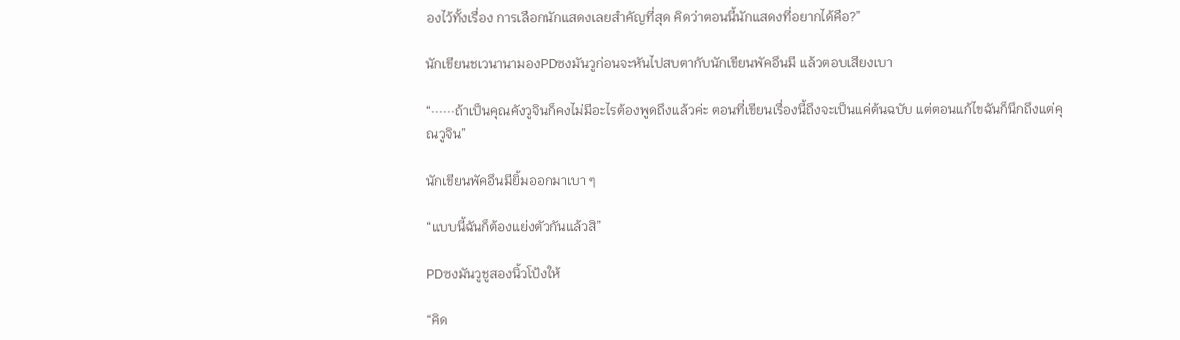องไว้ทั้งเรื่อง การเลือกนักแสดงเลยสำคัญที่สุด คิดว่าตอนนี้นักแสดงที่อยากได้คือ?”

นักเขียนชเวนานามองPDซงมันวูก่อนจะหันไปสบตากับนักเขียนพัคอึนมี แล้วตอบเสียงเบา

“······ถ้าเป็นคุณคังวูจินก็คงไม่มีอะไรต้องพูดถึงแล้วค่ะ ตอนที่เขียนเรื่องนี้ถึงจะเป็นแค่ต้นฉบับ แต่ตอนแก้ไขฉันก็นึกถึงแต่คุณวูจิน”

นักเขียนพัคอึนมียิ้มออกมาเบา ๆ

“แบบนี้ฉันก็ต้องแย่งตัวกันแล้วสิ”

PDซงมันวูชูสองนิ้วโป้งให้

“คิด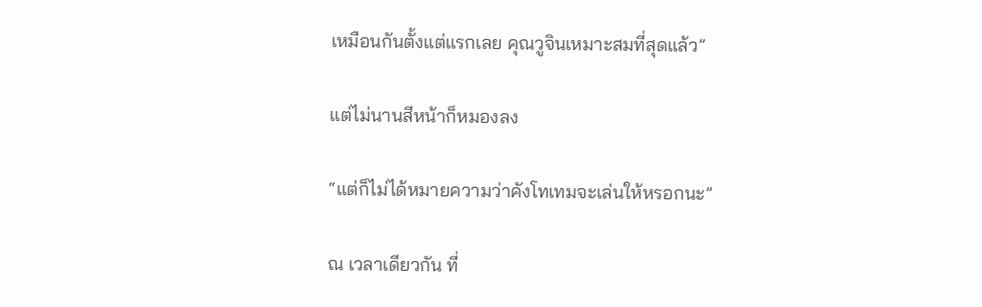เหมือนกันตั้งแต่แรกเลย คุณวูจินเหมาะสมที่สุดแล้ว”

แต่ไม่นานสีหน้าก็หมองลง

“แต่ก็ไม่ได้หมายความว่าคังโทเทมจะเล่นให้หรอกนะ”

ณ เวลาเดียวกัน ที่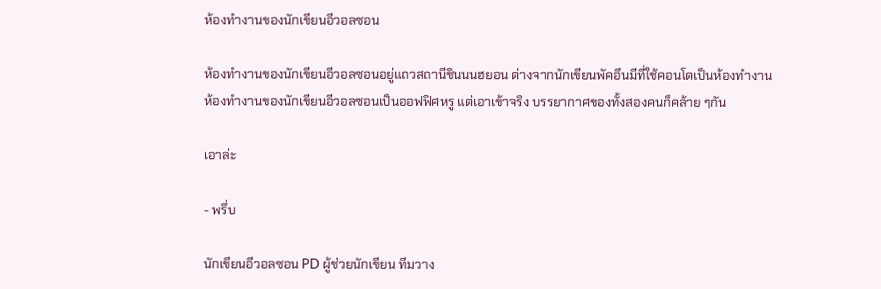ห้องทำงานของนักเขียนอีวอลซอน

ห้องทำงานของนักเขียนอีวอลซอนอยู่แถวสถานีชินนนฮยอน ต่างจากนักเขียนพัคอึนมีที่ใช้คอนโดเป็นห้องทำงาน ห้องทำงานของนักเขียนอีวอลซอนเป็นออฟฟิศหรู แต่เอาเข้าจริง บรรยากาศของทั้งสองคนก็คล้าย ๆกัน

เอาล่ะ

- พรึ่บ

นักเขียนอีวอลซอน PD ผู้ช่วยนักเขียน ทีมวาง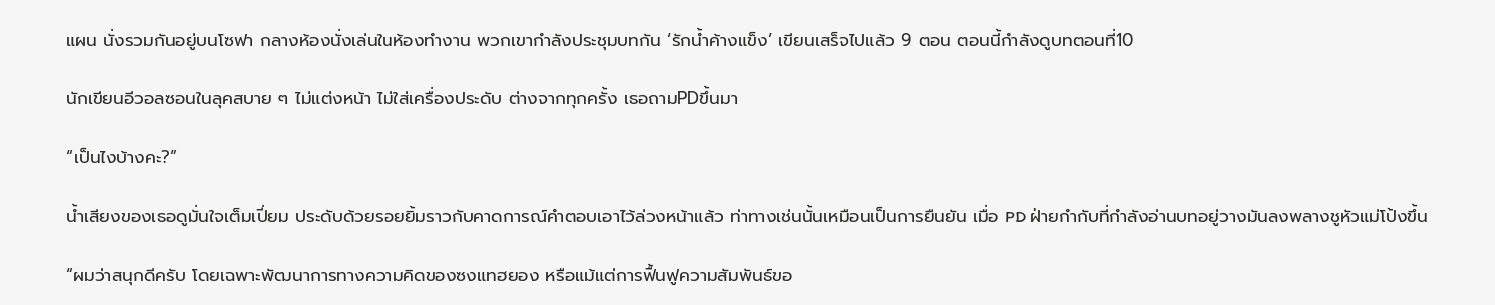แผน นั่งรวมกันอยู่บนโซฟา กลางห้องนั่งเล่นในห้องทำงาน พวกเขากำลังประชุมบทกัน ‘รักน้ำค้างแข็ง’ เขียนเสร็จไปแล้ว 9 ตอน ตอนนี้กำลังดูบทตอนที่10

นักเขียนอีวอลซอนในลุคสบาย ๆ ไม่แต่งหน้า ไม่ใส่เครื่องประดับ ต่างจากทุกครั้ง เธอถามPDขึ้นมา

“เป็นไงบ้างคะ?”

น้ำเสียงของเธอดูมั่นใจเต็มเปี่ยม ประดับด้วยรอยยิ้มราวกับคาดการณ์คำตอบเอาไว้ล่วงหน้าแล้ว ท่าทางเช่นนั้นเหมือนเป็นการยืนยัน เมื่อ PD ฝ่ายกำกับที่กำลังอ่านบทอยู่วางมันลงพลางชูหัวแม่โป้งขึ้น

“ผมว่าสนุกดีครับ โดยเฉพาะพัฒนาการทางความคิดของซงแทฮยอง หรือแม้แต่การฟื้นฟูความสัมพันธ์ขอ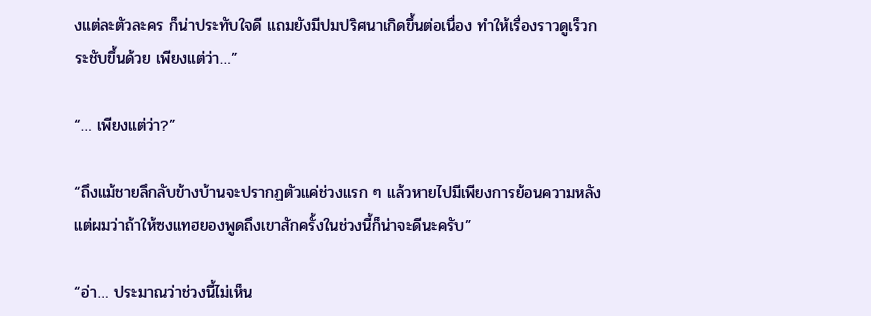งแต่ละตัวละคร ก็น่าประทับใจดี แถมยังมีปมปริศนาเกิดขึ้นต่อเนื่อง ทำให้เรื่องราวดูเร็วกระชับขึ้นด้วย เพียงแต่ว่า…”

“… เพียงแต่ว่า?”

“ถึงแม้ชายลึกลับข้างบ้านจะปรากฏตัวแค่ช่วงแรก ๆ แล้วหายไปมีเพียงการย้อนความหลัง แต่ผมว่าถ้าให้ซงแทฮยองพูดถึงเขาสักครั้งในช่วงนี้ก็น่าจะดีนะครับ”

“อ่า… ประมาณว่าช่วงนี้ไม่เห็น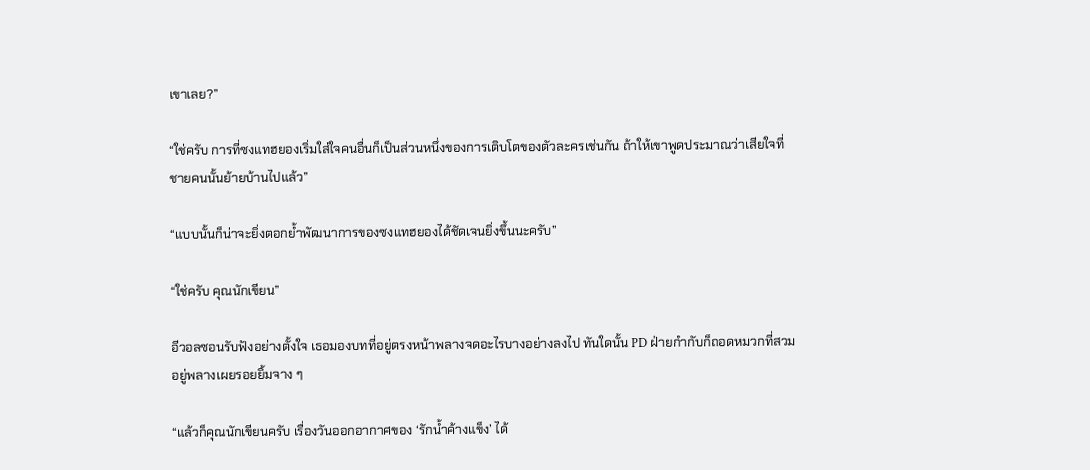เขาเลย?”

“ใช่ครับ การที่ซงแทฮยองเริ่มใส่ใจคนอื่นก็เป็นส่วนหนึ่งของการเติบโตของตัวละครเช่นกัน ถ้าให้เขาพูดประมาณว่าเสียใจที่ชายคนนั้นย้ายบ้านไปแล้ว”

“แบบนั้นก็น่าจะยิ่งตอกย้ำพัฒนาการของซงแทฮยองได้ชัดเจนยิ่งขึ้นนะครับ”

“ใช่ครับ คุณนักเขียน”

อีวอลซอนรับฟังอย่างตั้งใจ เธอมองบทที่อยู่ตรงหน้าพลางจดอะไรบางอย่างลงไป ทันใดนั้น PD ฝ่ายกำกับก็ถอดหมวกที่สวมอยู่พลางเผยรอยยิ้มจาง ๆ

“แล้วก็คุณนักเขียนครับ เรื่องวันออกอากาศของ ‘รักน้ำค้างแข็ง’ ได้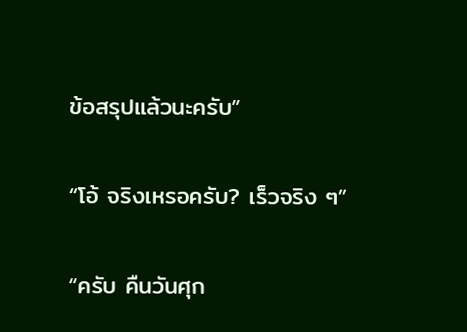ข้อสรุปแล้วนะครับ”

“โอ้ จริงเหรอครับ? เร็วจริง ๆ”

“ครับ คืนวันศุก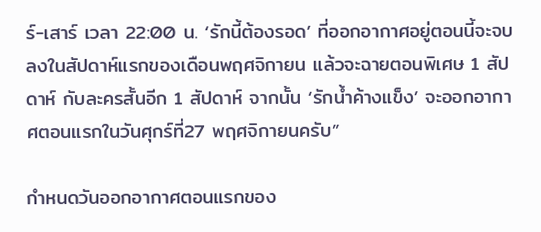ร์-เสาร์ เวลา 22:00 น. ‘รักนี้ต้องรอด’ ที่ออกอากาศอยู่ตอนนี้จะจบลงในสัปดาห์แรกของเดือนพฤศจิกายน แล้วจะฉายตอนพิเศษ 1 สัปดาห์ กับละครสั้นอีก 1 สัปดาห์ จากนั้น ‘รักน้ำค้างแข็ง’ จะออกอากาศตอนแรกในวันศุกร์ที่27 พฤศจิกายนครับ”

กำหนดวันออกอากาศตอนแรกของ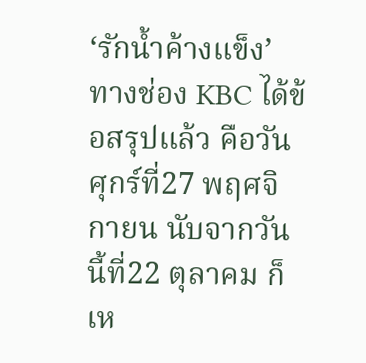‘รักน้ำค้างแข็ง’ ทางช่อง KBC ได้ข้อสรุปแล้ว คือวันศุกร์ที่27 พฤศจิกายน นับจากวันนี้ที่22 ตุลาคม ก็เห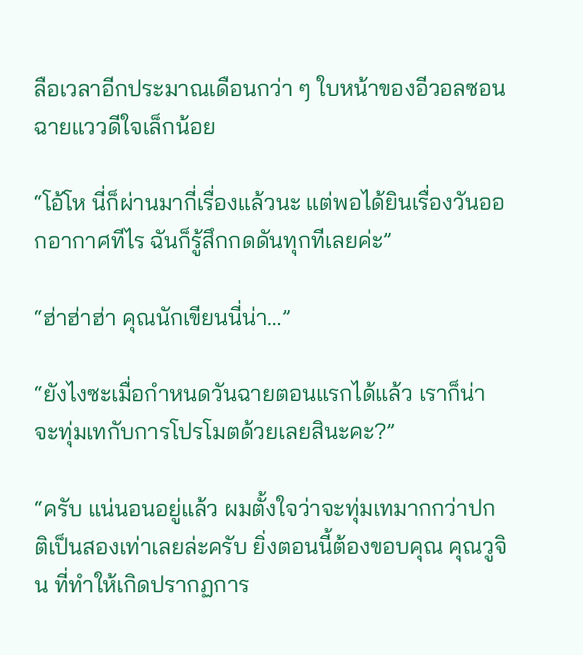ลือเวลาอีกประมาณเดือนกว่า ๆ ใบหน้าของอีวอลซอนฉายแววดีใจเล็กน้อย

“โอ้โห นี่ก็ผ่านมากี่เรื่องแล้วนะ แต่พอได้ยินเรื่องวันออกอากาศทีไร ฉันก็รู้สึกกดดันทุกทีเลยค่ะ”

“ฮ่าฮ่าฮ่า คุณนักเขียนนี่น่า…”

“ยังไงซะเมื่อกำหนดวันฉายตอนแรกได้แล้ว เราก็น่าจะทุ่มเทกับการโปรโมตด้วยเลยสินะคะ?”

“ครับ แน่นอนอยู่แล้ว ผมตั้งใจว่าจะทุ่มเทมากกว่าปกติเป็นสองเท่าเลยล่ะครับ ยิ่งตอนนี้ต้องขอบคุณ คุณวูจิน ที่ทำให้เกิดปรากฏการ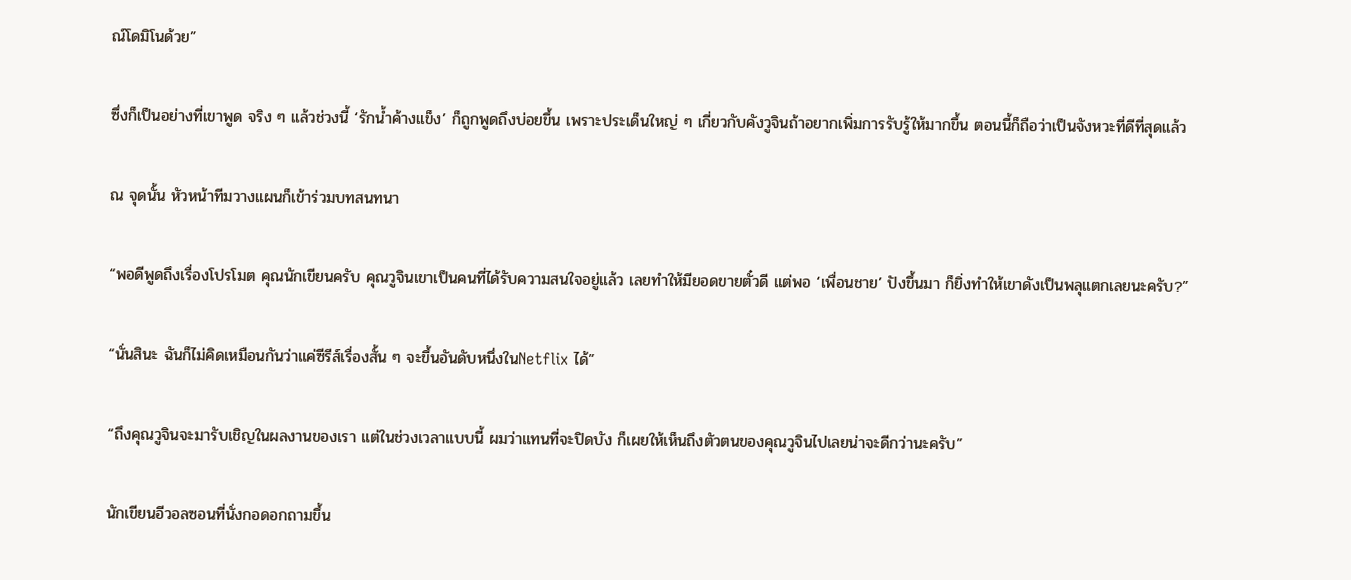ณ์โดมิโนด้วย”

ซึ่งก็เป็นอย่างที่เขาพูด จริง ๆ แล้วช่วงนี้ ‘รักน้ำค้างแข็ง’ ก็ถูกพูดถึงบ่อยขึ้น เพราะประเด็นใหญ่ ๆ เกี่ยวกับคังวูจินถ้าอยากเพิ่มการรับรู้ให้มากขึ้น ตอนนี้ก็ถือว่าเป็นจังหวะที่ดีที่สุดแล้ว

ณ จุดนั้น หัวหน้าทีมวางแผนก็เข้าร่วมบทสนทนา

“พอดีพูดถึงเรื่องโปรโมต คุณนักเขียนครับ คุณวูจินเขาเป็นคนที่ได้รับความสนใจอยู่แล้ว เลยทำให้มียอดขายตั๋วดี แต่พอ ‘เพื่อนชาย’ ปังขึ้นมา ก็ยิ่งทำให้เขาดังเป็นพลุแตกเลยนะครับ?”

“นั่นสินะ ฉันก็ไม่คิดเหมือนกันว่าแค่ซีรีส์เรื่องสั้น ๆ จะขึ้นอันดับหนึ่งในNetflix ได้”

“ถึงคุณวูจินจะมารับเชิญในผลงานของเรา แต่ในช่วงเวลาแบบนี้ ผมว่าแทนที่จะปิดบัง ก็เผยให้เห็นถึงตัวตนของคุณวูจินไปเลยน่าจะดีกว่านะครับ”

นักเขียนอีวอลซอนที่นั่งกอดอกถามขึ้น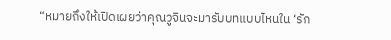“หมายถึงให้เปิดเผยว่าคุณวูจินจะมารับบทแบบไหนใน ‘รัก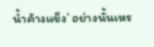น้ำค้างแข็ง’ อย่างนั้นเหร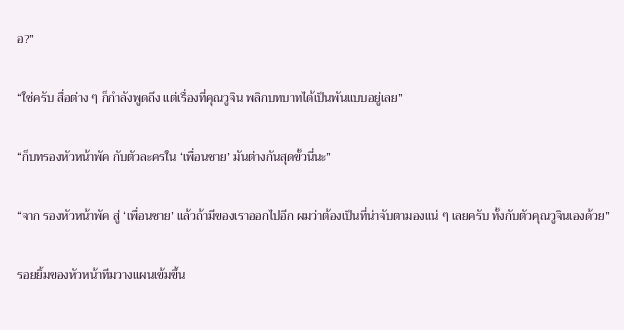อ?”

“ใช่ครับ สื่อต่าง ๆ ก็กำลังพูดถึง แต่เรื่องที่คุณวูจิน พลิกบทบาทได้เป็นพันแบบอยู่เลย”

“ก็บทรองหัวหน้าพัค กับตัวละครใน ‘เพื่อนชาย’ มันต่างกันสุดขั้วนี่นะ”

“จาก รองหัวหน้าพัค สู่ ‘เพื่อนชาย’ แล้วถ้ามีของเราออกไปอีก ผมว่าต้องเป็นที่น่าจับตามองแน่ ๆ เลยครับ ทั้งกับตัวคุณวูจินเองด้วย”

รอยยิ้มของหัวหน้าทีมวางแผนเข้มขึ้น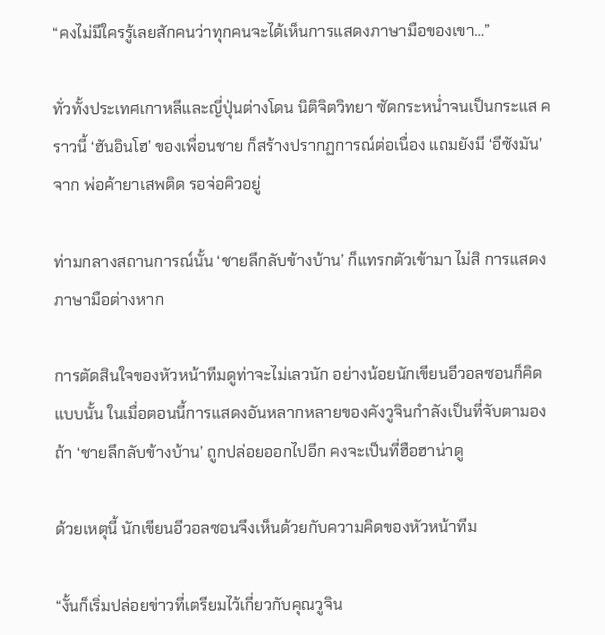“คงไม่มีใครรู้เลยสักคนว่าทุกคนจะได้เห็นการแสดงภาษามือของเขา…”

ทั่วทั้งประเทศเกาหลีและญี่ปุ่นต่างโดน นิติจิตวิทยา ซัดกระหน่ำจนเป็นกระแส คราวนี้ ‘ฮันอินโฮ’ ของเพื่อนชาย ก็สร้างปรากฏการณ์ต่อเนื่อง แถมยังมี ‘อีซังมัน’ จาก พ่อค้ายาเสพติด รอจ่อคิวอยู่

ท่ามกลางสถานการณ์นั้น ‘ชายลึกลับข้างบ้าน’ ก็แทรกตัวเข้ามา ไม่สิ การแสดงภาษามือต่างหาก

การตัดสินใจของหัวหน้าทีมดูท่าจะไม่เลวนัก อย่างน้อยนักเขียนอีวอลซอนก็คิดแบบนั้น ในเมื่อตอนนี้การแสดงอันหลากหลายของคังวูจินกำลังเป็นที่จับตามอง ถ้า ‘ชายลึกลับข้างบ้าน’ ถูกปล่อยออกไปอีก คงจะเป็นที่ฮือฮาน่าดู

ด้วยเหตุนี้ นักเขียนอีวอลซอนจึงเห็นด้วยกับความคิดของหัวหน้าทีม

“งั้นก็เริ่มปล่อยข่าวที่เตรียมไว้เกี่ยวกับคุณวูจิน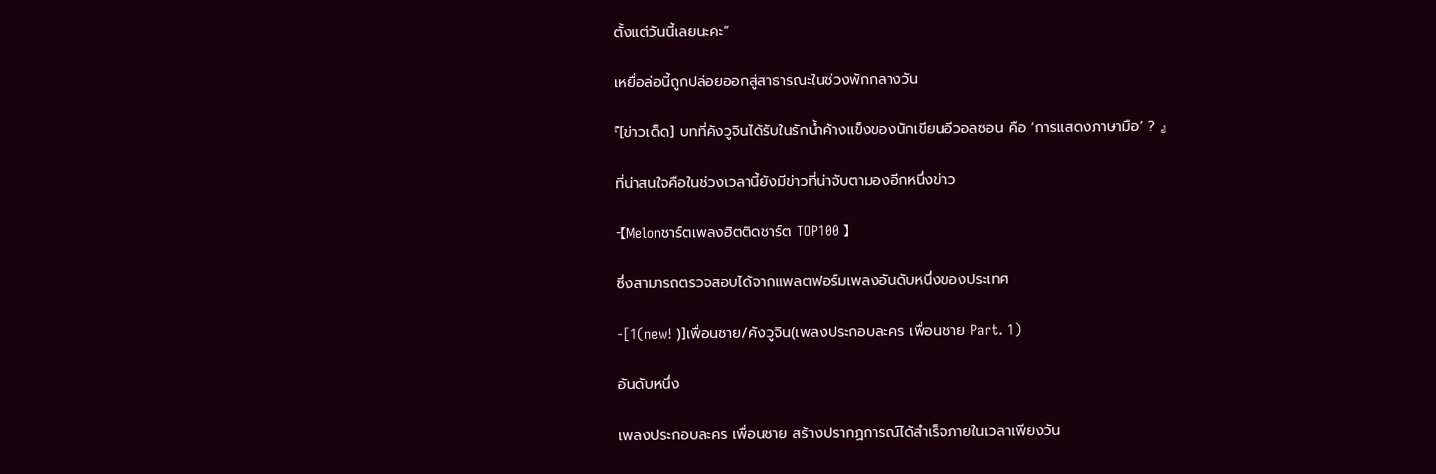ตั้งแต่วันนี้เลยนะคะ”

เหยื่อล่อนี้ถูกปล่อยออกสู่สาธารณะในช่วงพักกลางวัน

『[ข่าวเด็ด] บทที่คังวูจินได้รับในรักน้ำค้างแข็งของนักเขียนอีวอลซอน คือ ‘การแสดงภาษามือ’ ? 』

ที่น่าสนใจคือในช่วงเวลานี้ยังมีข่าวที่น่าจับตามองอีกหนึ่งข่าว

-【Melonชาร์ตเพลงฮิตติดชาร์ต TOP100 】

ซึ่งสามารถตรวจสอบได้จากแพลตฟอร์มเพลงอันดับหนึ่งของประเทศ

-[1(new! )]เพื่อนชาย/คังวูจิน(เพลงประกอบละคร เพื่อนชาย Part. 1)

อันดับหนึ่ง

เพลงประกอบละคร เพื่อนชาย สร้างปรากฏการณ์ได้สำเร็จภายในเวลาเพียงวัน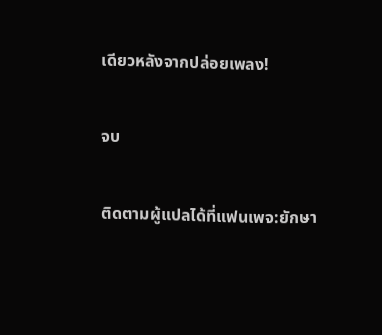เดียวหลังจากปล่อยเพลง!

จบ

ติดตามผู้แปลได้ที่แฟนเพจ:ยักษา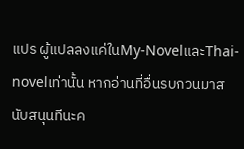แปร ผู้แปลลงแค่ในMy-NovelและThai-novelเท่านั้น หากอ่านที่อื่นรบกวนมาสนับสนุนทีนะค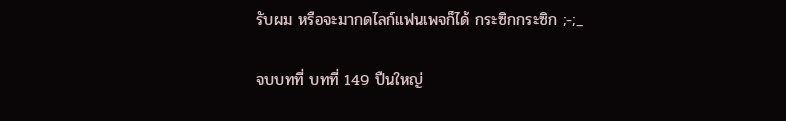รับผม หรือจะมากดไลก์แฟนเพจก็ได้ กระซิกกระซิก ;-;_

จบบทที่ บทที่ 149 ปืนใหญ่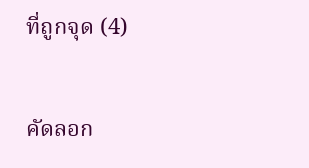ที่ถูกจุด (4)

คัดลอก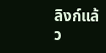ลิงก์แล้ว